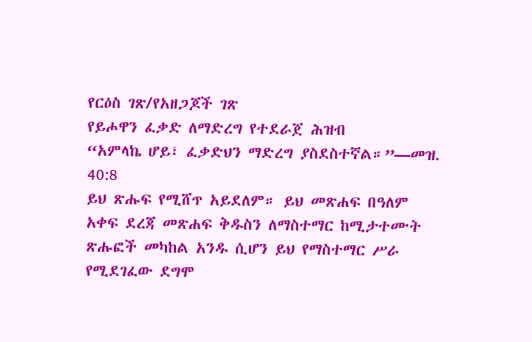የርዕስ ገጽ/የአዘጋጆች ገጽ
የይሖዋን ፈቃድ ለማድረግ የተደራጀ ሕዝብ
“አምላኬ ሆይ፣ ፈቃድህን ማድረግ ያስደስተኛል።”—መዝ. 40:8
ይህ ጽሑፍ የሚሸጥ አይደለም። ይህ መጽሐፍ በዓለም አቀፍ ደረጃ መጽሐፍ ቅዱስን ለማስተማር ከሚታተሙት ጽሑፎች መካከል አንዱ ሲሆን ይህ የማስተማር ሥራ የሚደገፈው ደግሞ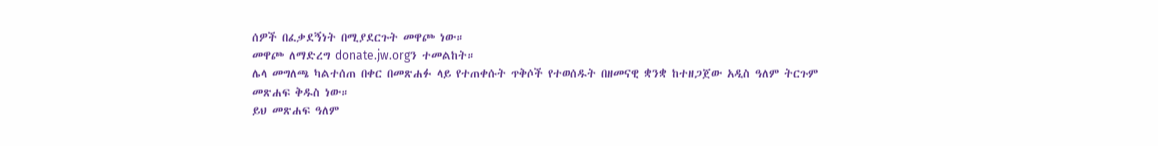ሰዎች በፈቃደኝነት በሚያደርጉት መዋጮ ነው።
መዋጮ ለማድረግ donate.jw.orgን ተመልከት።
ሌላ መግለጫ ካልተሰጠ በቀር በመጽሐፉ ላይ የተጠቀሱት ጥቅሶች የተወሰዱት በዘመናዊ ቋንቋ ከተዘጋጀው አዲስ ዓለም ትርጉም መጽሐፍ ቅዱስ ነው።
ይህ መጽሐፍ ዓለም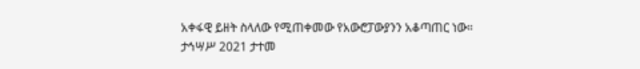አቀፋዊ ይዘት ስላለው የሚጠቀመው የአውሮፓውያንን አቆጣጠር ነው።
ታኅሣሥ 2021 ታተመ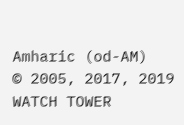Amharic (od-AM)
© 2005, 2017, 2019
WATCH TOWER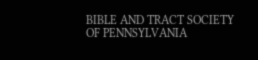BIBLE AND TRACT SOCIETY OF PENNSYLVANIA